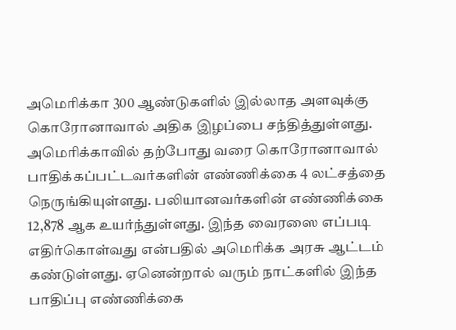அமெரிக்கா 300 ஆண்டுகளில் இல்லாத அளவுக்கு கொரோனாவால் அதிக இழப்பை சந்தித்துள்ளது.
அமெரிக்காவில் தற்போது வரை கொரோனாவால் பாதிக்கப்பட்டவர்களின் எண்ணிக்கை 4 லட்சத்தை நெருங்கியுள்ளது. பலியானவர்களின் எண்ணிக்கை 12,878 ஆக உயர்ந்துள்ளது. இந்த வைரஸை எப்படி எதிர்கொள்வது என்பதில் அமெரிக்க அரசு ஆட்டம் கண்டுள்ளது. ஏனென்றால் வரும் நாட்களில் இந்த பாதிப்பு எண்ணிக்கை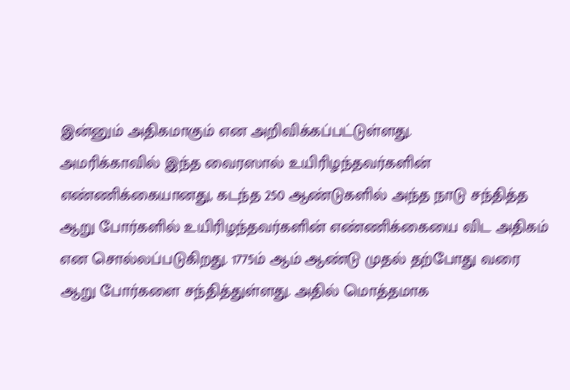இன்னும் அதிகமாகும் என அறிவிக்கப்பட்டுள்ளது.
அமரிக்காவில் இந்த வைரஸால் உயிரிழந்தவர்களின் எண்ணிக்கையானது, கடந்த 250 ஆண்டுகளில் அந்த நாடு சந்தித்த ஆறு போர்களில் உயிரிழந்தவர்களின் எண்ணிக்கையை விட அதிகம் என சொல்லப்படுகிறது. 1775ம் ஆம் ஆண்டு முதல் தற்போது வரை ஆறு போர்களை சந்தித்துள்ளது. அதில் மொத்தமாக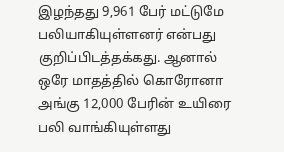இழந்தது 9,961 பேர் மட்டுமே பலியாகியுள்ளனர் என்பது குறிப்பிடத்தக்கது. ஆனால் ஒரே மாதத்தில் கொரோனா அங்கு 12,000 பேரின் உயிரை பலி வாங்கியுள்ளது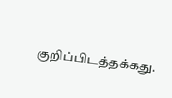குறிப்பிடத்தக்கது.